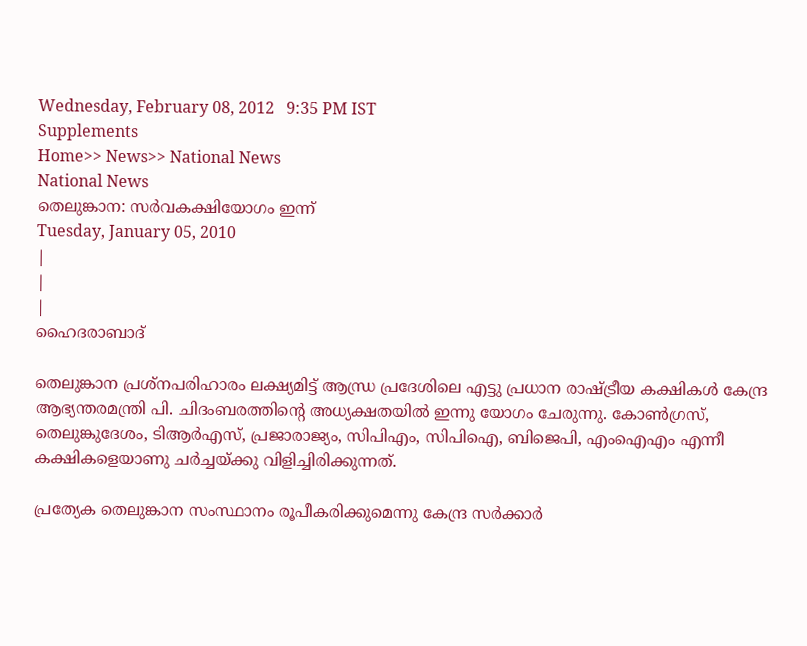Wednesday, February 08, 2012   9:35 PM IST
Supplements
Home>> News>> National News
National News
തെലുങ്കാന: സര്‍വകക്ഷിയോഗം ഇന്ന്
Tuesday, January 05, 2010
|
|
|
ഹൈദരാബാദ്

തെലുങ്കാന പ്രശ്നപരിഹാരം ലക്ഷ്യമിട്ട് ആന്ധ്ര പ്രദേശിലെ എട്ടു പ്രധാന രാഷ്ട്രീയ കക്ഷികള്‍ കേന്ദ്ര ആഭ്യന്തരമന്ത്രി പി. ചിദംബരത്തിന്‍റെ അധ്യക്ഷതയില്‍ ഇന്നു യോഗം ചേരുന്നു. കോണ്‍ഗ്രസ്, തെലുങ്കുദേശം, ടിആര്‍എസ്, പ്രജാരാജ്യം, സിപിഎം, സിപിഐ, ബിജെപി, എംഐഎം എന്നീ കക്ഷികളെയാണു ചര്‍ച്ചയ്ക്കു വിളിച്ചിരിക്കുന്നത്.

പ്രത്യേക തെലുങ്കാന സംസ്ഥാനം രൂപീകരിക്കുമെന്നു കേന്ദ്ര സര്‍ക്കാര്‍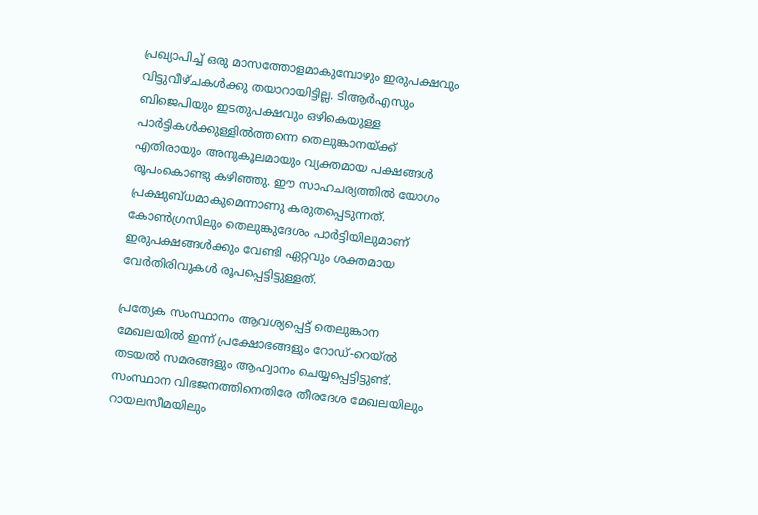പ്രഖ്യാപിച്ച് ഒരു മാസത്തോളമാകുമ്പോഴും ഇരുപക്ഷവും വിട്ടുവീഴ്ചകള്‍ക്കു തയാറായിട്ടില്ല. ടിആര്‍എസും ബിജെപിയും ഇടതുപക്ഷവും ഒഴികെയുള്ള പാര്‍ട്ടികള്‍ക്കുള്ളില്‍ത്തന്നെ തെലുങ്കാനയ്ക്ക് എതിരായും അനുകൂലമായും വ്യക്തമായ പക്ഷങ്ങള്‍ രൂപംകൊണ്ടു കഴിഞ്ഞു. ഈ സാഹചര്യത്തില്‍ യോഗം പ്രക്ഷുബ്ധമാകുമെന്നാണു കരുതപ്പെടുന്നത്. കോണ്‍ഗ്രസിലും തെലുങ്കുദേശം പാര്‍ട്ടിയിലുമാണ് ഇരുപക്ഷങ്ങള്‍ക്കും വേണ്ടി ഏറ്റവും ശക്തമായ വേര്‍തിരിവുകള്‍ രൂപപ്പെട്ടിട്ടുള്ളത്.

പ്രത്യേക സംസ്ഥാനം ആവശ്യപ്പെട്ട് തെലുങ്കാന മേഖലയില്‍ ഇന്ന് പ്രക്ഷോഭങ്ങളും റോഡ്-റെയ്ല്‍ തടയല്‍ സമരങ്ങളും ആഹ്വാനം ചെയ്യപ്പെട്ടിട്ടുണ്ട്. സംസ്ഥാന വിഭജനത്തിനെതിരേ തീരദേശ മേഖലയിലും റായലസീമയിലും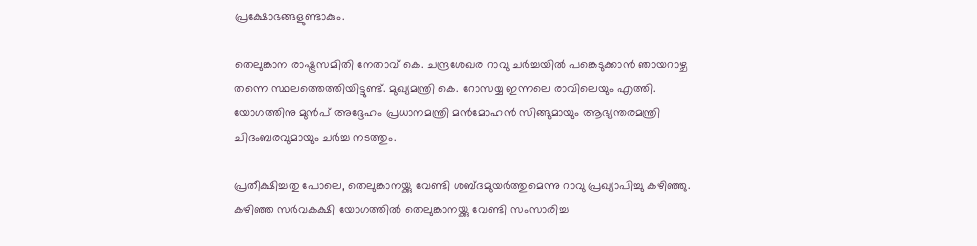പ്രക്ഷോഭങ്ങളുണ്ടാകും.

തെലുങ്കാന രാഷ്ട്രസമിതി നേതാവ് കെ. ചന്ദ്രശേഖര റാവു ചര്‍ച്ചയില്‍ പങ്കെടുക്കാന്‍ ഞായറാഴ്ച തന്നെ സ്ഥലത്തെത്തിയിട്ടുണ്ട്. മുഖ്യമന്ത്രി കെ. റോസയ്യ ഇന്നലെ രാവിലെയും എത്തി. യോഗത്തിനു മുന്‍പ് അദ്ദേഹം പ്രധാനമന്ത്രി മന്‍മോഹന്‍ സിങ്ങുമായും ആഭ്യന്തരമന്ത്രി ചിദംബരവുമായും ചര്‍ച്ച നടത്തും.

പ്രതീക്ഷിച്ചതു പോലെ, തെലുങ്കാനയ്ക്കു വേണ്ടി ശബ്ദമുയര്‍ത്തുമെന്നു റാവു പ്രഖ്യാപിച്ചു കഴിഞ്ഞു. കഴിഞ്ഞ സര്‍വകക്ഷി യോഗത്തില്‍ തെലുങ്കാനയ്ക്കു വേണ്ടി സംസാരിച്ച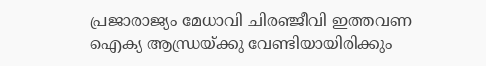പ്രജാരാജ്യം മേധാവി ചിരഞ്ജീവി ഇത്തവണ ഐക്യ ആന്ധ്രയ്ക്കു വേണ്ടിയായിരിക്കും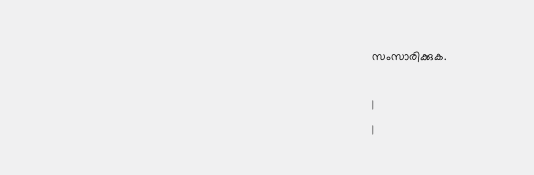സംസാരിക്കുക.

|
|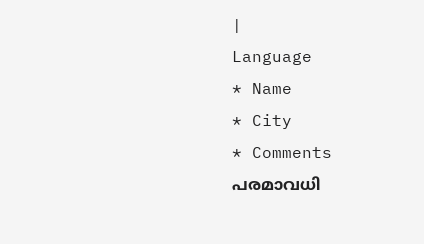|
Language
* Name
* City
* Comments
പരമാവധി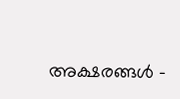അക്ഷരങ്ങള്‍ -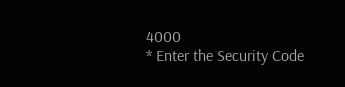4000
* Enter the Security Code